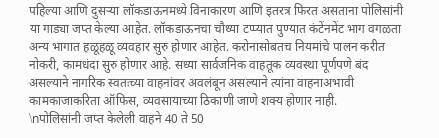पहिल्या आणि दुसऱ्या लॉकडाऊनमध्ये विनाकारण आणि इतरत्र फिरत असताना पोलिसांनी या गाड्या जप्त केल्या आहेत. लॉकडाऊनचा चौथ्या टप्प्यात पुण्यात कंटेंनमेंट भाग वगळता अन्य भागात हळूहळू व्यवहार सुरु होणार आहेत. करोनासोबतच नियमांचे पालन करीत नोकरी, कामधंदा सुरु होणार आहे. सध्या सार्वजनिक वाहतूक व्यवस्था पूर्णपणे बंद असल्याने नागरिक स्वतःच्या वाहनांवर अवलंबून असल्याने त्यांना वाहनाअभावी कामकाजाकरिता ऑफिस, व्यवसायाच्या ठिकाणी जाणे शक्य होणार नाही.
\nपोलिसांनी जप्त केलेली वाहने 40 ते 50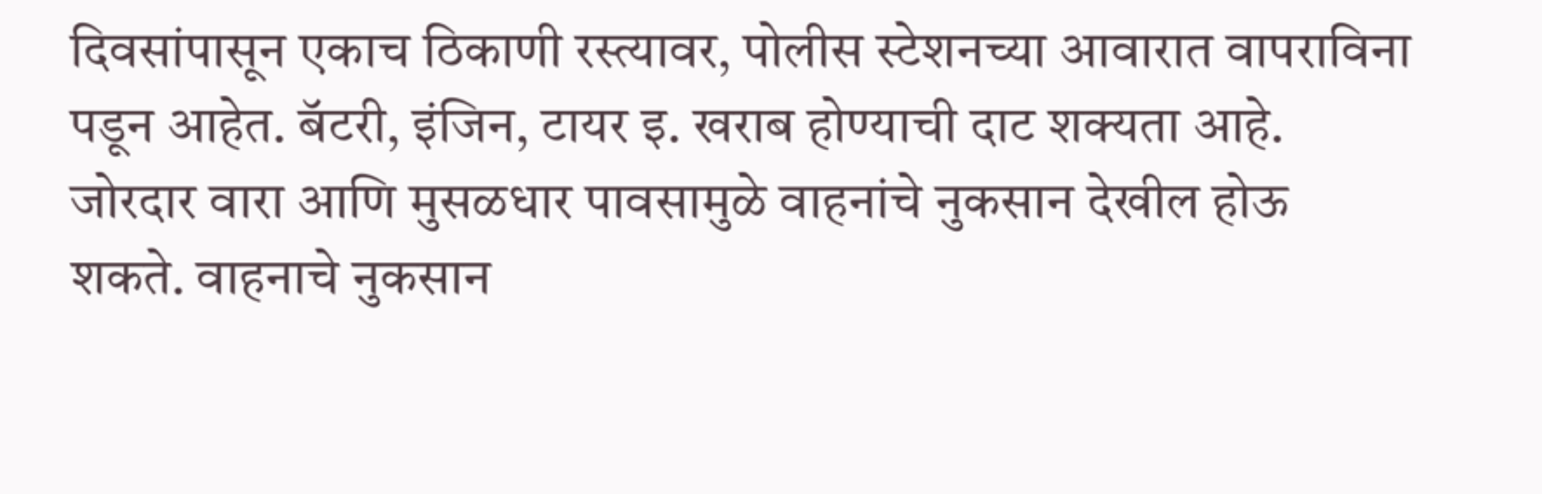दिवसांपासून एकाच ठिकाणी रस्त्यावर, पोलीस स्टेशनच्या आवारात वापराविना पडून आहेत. बॅटरी, इंजिन, टायर इ. खराब होण्याची दाट शक्यता आहे. जोरदार वारा आणि मुसळधार पावसामुळे वाहनांचे नुकसान देखील होऊ शकते. वाहनाचे नुकसान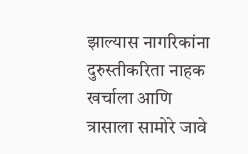झाल्यास नागरिकांना दुरुस्तीकरिता नाहक खर्चाला आणि त्रासाला सामोरे जावे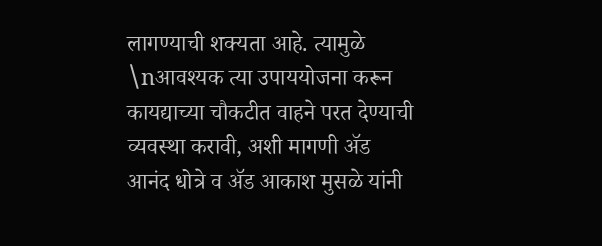लागण्याची शक्यता आहे. त्यामुळे
\nआवश्यक त्या उपाययोजना करून कायद्याच्या चौकटीत वाहने परत देण्याची व्यवस्था करावी, अशी मागणी ॲड आनंद धोत्रे व ॲड आकाश मुसळे यांनी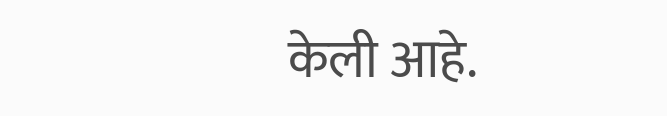केली आहे.